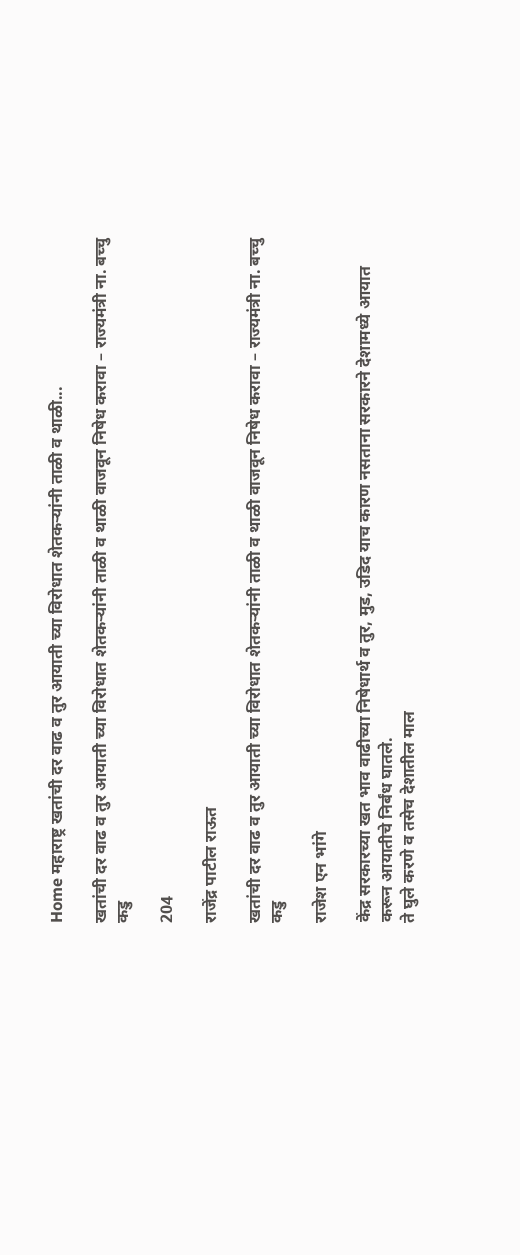Home महाराष्ट्र खतांची दर वाढ व तुर आयाती च्या विरोधात शेतकऱ्यांनी ताळी व थाळी...

खतांची दर वाढ व तुर आयाती च्या विरोधात शेतकऱ्यांनी ताळी व थाळी वाजवून निषेध करावा – राज्यमंत्री ना. बच्चु कडु

204

राजेंद्र पाटील राऊत

खतांची दर वाढ व तुर आयाती च्या विरोधात शेतकऱ्यांनी ताळी व थाळी वाजवून निषेध करावा – राज्यमंत्री ना. बच्चु कडु

राजेश एन भांगे

केंद्र सरकारच्या खत भाव वाढीच्या निषेधार्थ व तुर, मुड, उडिद याच कारण नसताना सरकारने देशामध्ये आयात करून आयातीचे निर्बंध घातले.
ते घुले करणे व तसेच देशातील माल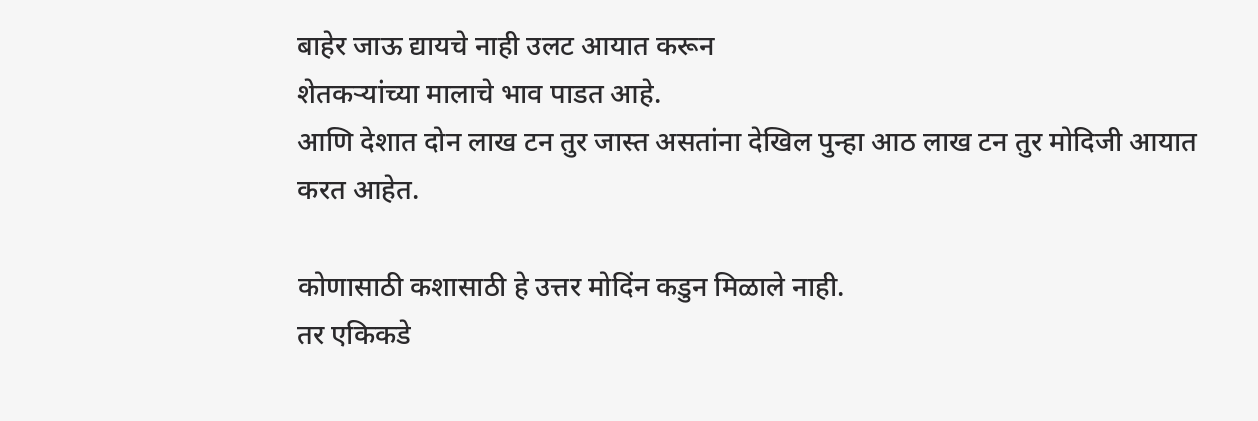बाहेर जाऊ द्यायचे नाही उलट आयात करून
शेतकऱ्यांच्या मालाचे भाव पाडत आहे.
आणि देशात दोन लाख टन तुर जास्त असतांना देखिल पुन्हा आठ लाख टन तुर मोदिजी आयात करत आहेत.

कोणासाठी कशासाठी हे उत्तर मोदिंन कडुन मिळाले नाही.
तर एकिकडे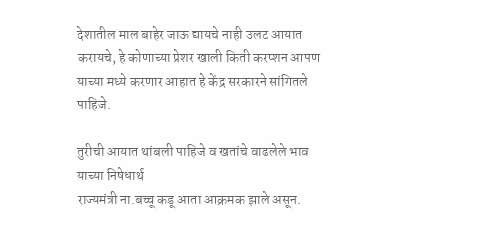देशातील माल बाहेर जाऊ द्यायचे नाही उलट आयात करायचे, हे कोणाच्या प्रेशर खाली किती करप्शन आपण याच्या मध्ये करणार आहात हे केंद्र सरकारने सांगितले पाहिजे.

तुरीची आयात थांबली पाहिजे व खतांचे वाढलेले भाव याच्या निषेधार्थ
राज्यमंत्री ना.बच्चू कडू आता आक्रमक झाले असून.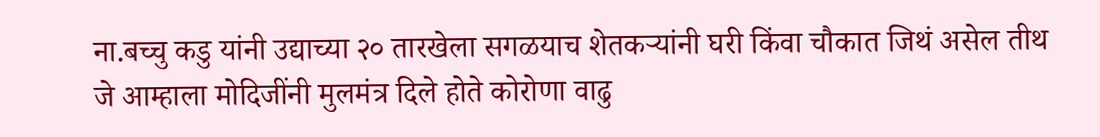ना.बच्चु कडु यांनी उद्याच्या २० तारखेला सगळयाच शेतकऱ्यांनी घरी किंवा चौकात जिथं असेल तीथ जे आम्हाला मोदिजींनी मुलमंत्र दिले होते कोरोणा वाढु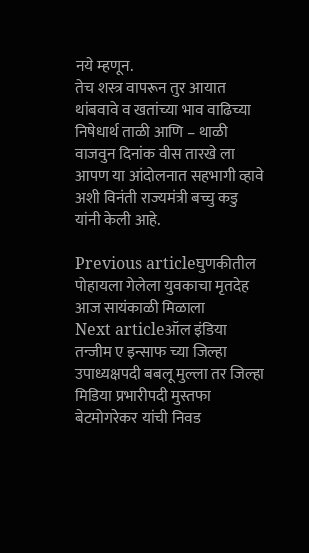नये म्हणून.
तेच शस्त्र वापरून तुर आयात थांबवावे व खतांच्या भाव वाढिच्या निषेधार्थ ताळी आणि – थाळी वाजवुन दिनांक वीस तारखे ला आपण या आंदोलनात सहभागी व्हावे अशी विनंती राज्यमंत्री बच्चु कडु यांनी केली आहे.

Previous articleघुणकीतील पोहायला गेलेला युवकाचा मृतदेह आज सायंकाळी मिळाला
Next articleऑल इंडिया तन्जीम ए इन्साफ च्या जिल्हा उपाध्यक्षपदी बबलू मुल्ला तर जिल्हा मिडिया प्रभारीपदी मुस्तफा बेटमोगरेकर यांची निवड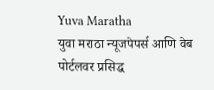Yuva Maratha
युवा मराठा न्यूजपेपर्स आणि वेब पोर्टलवर प्रसिद्ध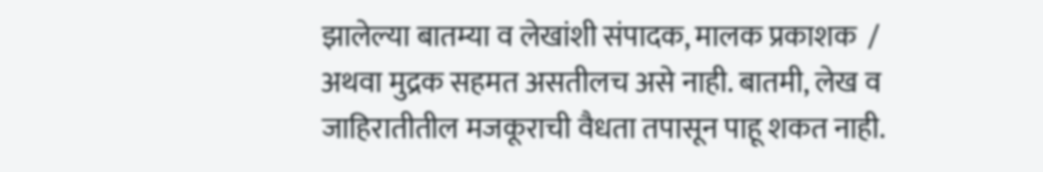झालेल्या बातम्या व लेखांशी संपादक, मालक प्रकाशक  / अथवा मुद्रक सहमत असतीलच असे नाही. बातमी, लेख व जाहिरातीतील मजकूराची वैधता तपासून पाहू शकत नाही.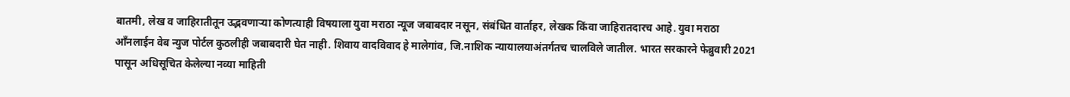बातमी, लेख व जाहिरातीतून उद्भवणाऱ्या कोणत्याही विषयाला युवा मराठा न्यूज जबाबदार नसून, संबंधित वार्ताहर, लेखक किंवा जाहिरातदारच आहे. युवा मराठा आँनलाईन वेब न्युज पोर्टल कुठलीही जबाबदारी घेत नाही. शिवाय वादविवाद हे मालेगांव, जि.नाशिक न्यायालयाअंतर्गतच चालविले जातील. भारत सरकारने फेब्रुवारी 2021 पासून अधिसूचित केलेल्या नव्या माहिती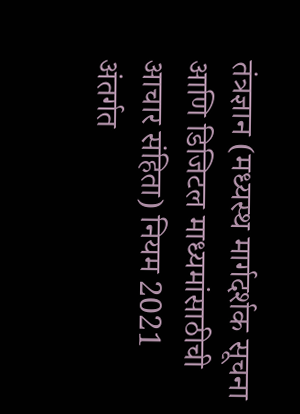तंत्रज्ञान (मध्यस्थ मार्गदर्शक सूचना आणि डिजिटल माध्यमांसाठीची आचार संहिता) नियम 2021 अंतर्गत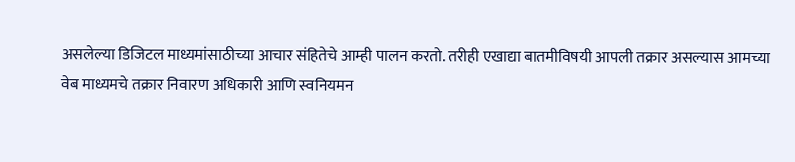असलेल्या डिजिटल माध्यमांसाठीच्या आचार संहितेचे आम्ही पालन करतो. तरीही एखाद्या बातमीविषयी आपली तक्रार असल्यास आमच्या वेब माध्यमचे तक्रार निवारण अधिकारी आणि स्वनियमन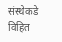संस्थेकडे विहित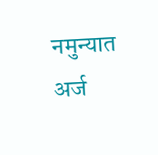नमुन्यात अर्ज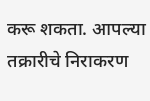करू शकता. आपल्या तक्रारीचे निराकरण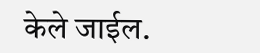केले जाईल.